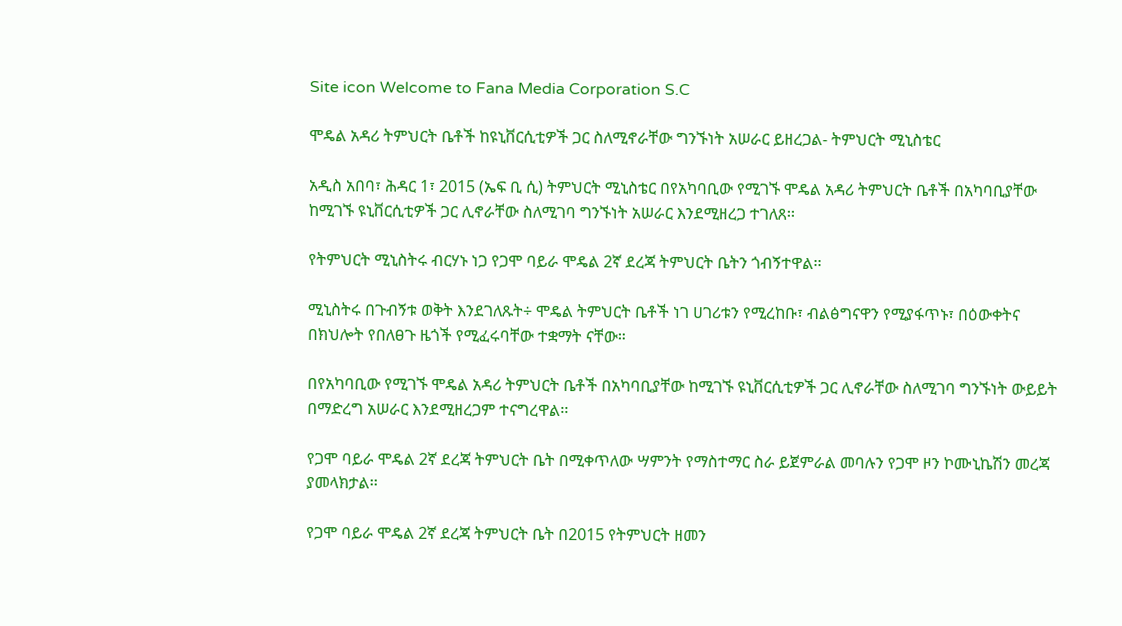Site icon Welcome to Fana Media Corporation S.C

ሞዴል አዳሪ ትምህርት ቤቶች ከዩኒቨርሲቲዎች ጋር ስለሚኖራቸው ግንኙነት አሠራር ይዘረጋል- ትምህርት ሚኒስቴር

አዲስ አበባ፣ ሕዳር 1፣ 2015 (ኤፍ ቢ ሲ) ትምህርት ሚኒስቴር በየአካባቢው የሚገኙ ሞዴል አዳሪ ትምህርት ቤቶች በአካባቢያቸው ከሚገኙ ዩኒቨርሲቲዎች ጋር ሊኖራቸው ስለሚገባ ግንኙነት አሠራር እንደሚዘረጋ ተገለጸ፡፡

የትምህርት ሚኒስትሩ ብርሃኑ ነጋ የጋሞ ባይራ ሞዴል 2ኛ ደረጃ ትምህርት ቤትን ጎብኝተዋል፡፡

ሚኒስትሩ በጉብኝቱ ወቅት እንደገለጹት÷ ሞዴል ትምህርት ቤቶች ነገ ሀገሪቱን የሚረከቡ፣ ብልፅግናዋን የሚያፋጥኑ፣ በዕውቀትና በክህሎት የበለፀጉ ዜጎች የሚፈሩባቸው ተቋማት ናቸው።

በየአካባቢው የሚገኙ ሞዴል አዳሪ ትምህርት ቤቶች በአካባቢያቸው ከሚገኙ ዩኒቨርሲቲዎች ጋር ሊኖራቸው ስለሚገባ ግንኙነት ውይይት በማድረግ አሠራር እንደሚዘረጋም ተናግረዋል፡፡

የጋሞ ባይራ ሞዴል 2ኛ ደረጃ ትምህርት ቤት በሚቀጥለው ሣምንት የማስተማር ስራ ይጀምራል መባሉን የጋሞ ዞን ኮሙኒኬሽን መረጃ ያመላክታል፡፡

የጋሞ ባይራ ሞዴል 2ኛ ደረጃ ትምህርት ቤት በ2015 የትምህርት ዘመን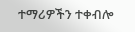ተማሪዎችን ተቀብሎ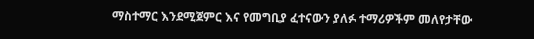ማስተማር እንደሚጀምር እና የመግቢያ ፈተናውን ያለፉ ተማሪዎችም መለየታቸው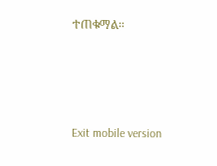ተጠቁማል።





Exit mobile version